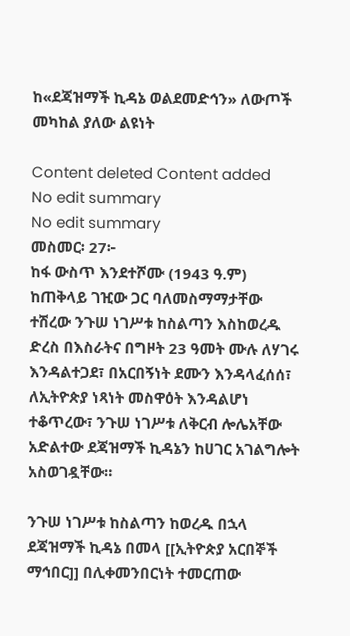ከ«ደጃዝማች ኪዳኔ ወልደመድኅን» ለውጦች መካከል ያለው ልዩነት

Content deleted Content added
No edit summary
No edit summary
መስመር፡ 27፦
ከፋ ውስጥ እንደተሾሙ (1943 ዓ.ም) ከጠቅላይ ገዢው ጋር ባለመስማማታቸው ተሽረው ንጉሠ ነገሥቱ ከስልጣን እስከወረዱ ድረስ በእስራትና በግዞት 23 ዓመት ሙሉ ለሃገሩ እንዳልተጋደ፣ በአርበኝነት ደሙን እንዳላፈሰሰ፣ ለኢትዮጵያ ነጻነት መስዋዕት እንዳልሆነ ተቆጥረው፣ ንጉሠ ነገሥቱ ለቅርብ ሎሌአቸው አድልተው ደጃዝማች ኪዳኔን ከሀገር አገልግሎት አስወገዷቸው።

ንጉሠ ነገሥቱ ከስልጣን ከወረዱ በኋላ ደጃዝማች ኪዳኔ በመላ [[ኢትዮጵያ አርበኞች ማኅበር]] በሊቀመንበርነት ተመርጠው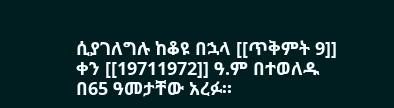ሲያገለግሉ ከቆዩ በኋላ [[ጥቅምት 9]] ቀን [[19711972]] ዓ.ም በተወለዱ በ65 ዓመታቸው አረፉ።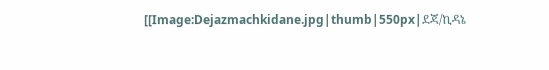[[Image:Dejazmachkidane.jpg|thumb|550px|ደጃ/ኪዳኔ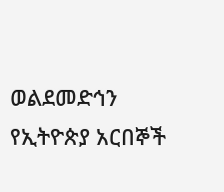ወልደመድኅን የኢትዮጵያ አርበኞች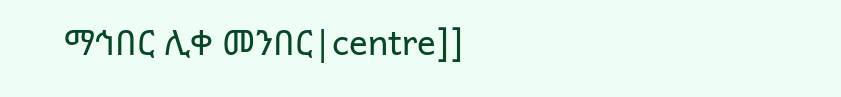ማኅበር ሊቀ መንበር|centre]]